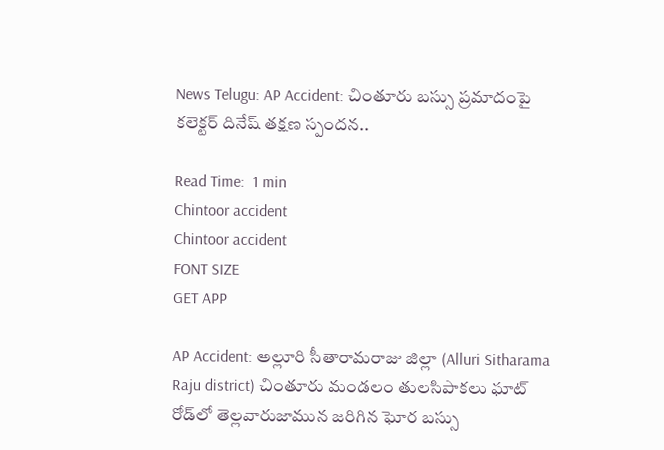News Telugu: AP Accident: చింతూరు బస్సు ప్రమాదంపై కలెక్టర్ దినేష్ తక్షణ స్పందన..

Read Time:  1 min
Chintoor accident
Chintoor accident
FONT SIZE
GET APP

AP Accident: అల్లూరి సీతారామరాజు జిల్లా (Alluri Sitharama Raju district) చింతూరు మండలం తులసిపాకలు ఘాట్ రోడ్‌లో తెల్లవారుజామున జరిగిన ఘోర బస్సు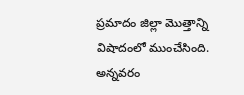ప్రమాదం జిల్లా మొత్తాన్ని విషాదంలో ముంచేసింది. అన్నవరం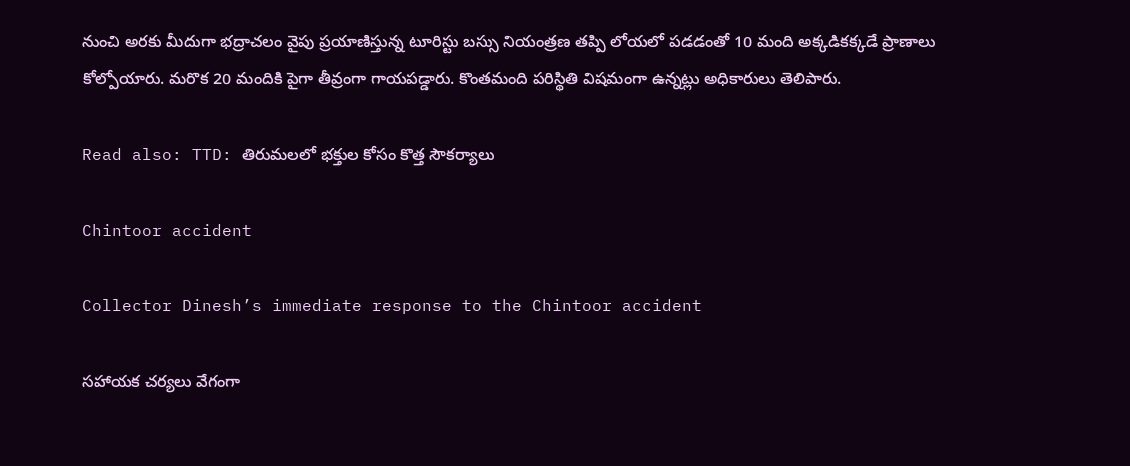నుంచి అరకు మీదుగా భద్రాచలం వైపు ప్రయాణిస్తున్న టూరిస్టు బస్సు నియంత్రణ తప్పి లోయలో పడడంతో 10 మంది అక్కడికక్కడే ప్రాణాలు కోల్పోయారు. మరొక 20 మందికి పైగా తీవ్రంగా గాయపడ్డారు. కొంతమంది పరిస్థితి విషమంగా ఉన్నట్లు అధికారులు తెలిపారు.

Read also: TTD: తిరుమలలో భక్తుల కోసం కొత్త సౌకర్యాలు

Chintoor accident

Collector Dinesh’s immediate response to the Chintoor accident

సహాయక చర్యలు వేగంగా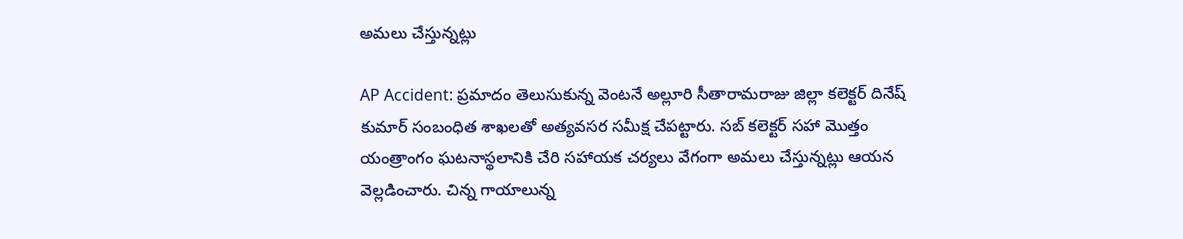అమలు చేస్తున్నట్లు

AP Accident: ప్రమాదం తెలుసుకున్న వెంటనే అల్లూరి సీతారామరాజు జిల్లా కలెక్టర్ దినేష్ కుమార్ సంబంధిత శాఖలతో అత్యవసర సమీక్ష చేపట్టారు. సబ్ కలెక్టర్ సహా మొత్తం యంత్రాంగం ఘటనాస్థలానికి చేరి సహాయక చర్యలు వేగంగా అమలు చేస్తున్నట్లు ఆయన వెల్లడించారు. చిన్న గాయాలున్న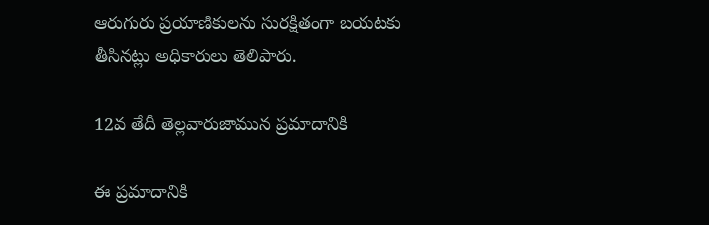ఆరుగురు ప్రయాణికులను సురక్షితంగా బయటకు తీసినట్లు అధికారులు తెలిపారు.

12వ తేదీ తెల్లవారుజామున ప్రమాదానికి

ఈ ప్రమాదానికి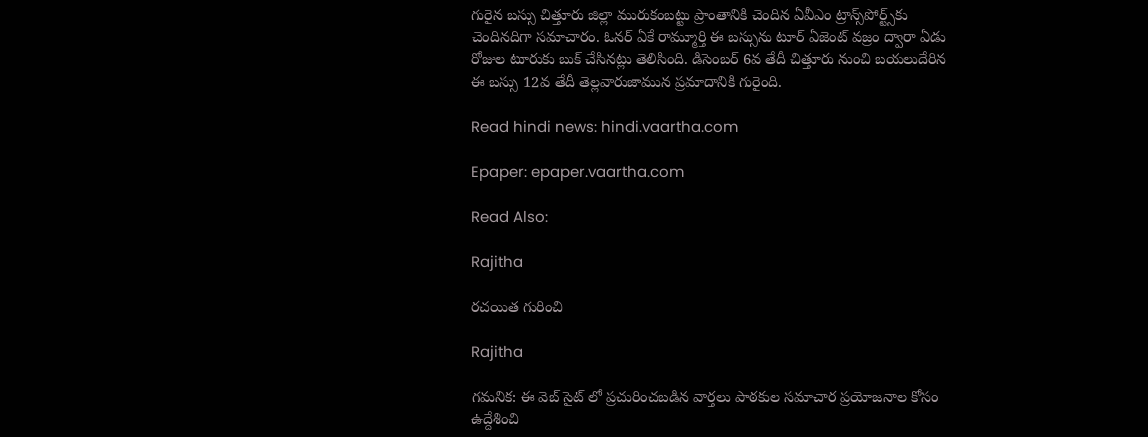గురైన బస్సు చిత్తూరు జిల్లా మురుకంబట్టు ప్రాంతానికి చెందిన ఏవీఎం ట్రాన్స్‌పోర్ట్స్‌కు చెందినదిగా సమాచారం. ఓనర్ ఏకే రామ్మూర్తి ఈ బస్సును టూర్ ఏజెంట్ వజ్రం ద్వారా ఏడు రోజుల టూరుకు బుక్ చేసినట్లు తెలిసింది. డిసెంబర్ 6వ తేదీ చిత్తూరు నుంచి బయలుదేరిన ఈ బస్సు 12వ తేదీ తెల్లవారుజామున ప్రమాదానికి గురైంది.

Read hindi news: hindi.vaartha.com

Epaper: epaper.vaartha.com

Read Also:

Rajitha

రచయిత గురించి

Rajitha

గమనిక: ఈ వెబ్ సైట్ లో ప్రచురించబడిన వార్తలు పాఠకుల సమాచార ప్రయోజనాల కోసం ఉద్దేశించి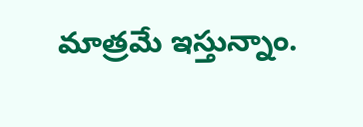మాత్రమే ఇస్తున్నాం.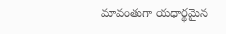మావంతుగా యధార్థమైన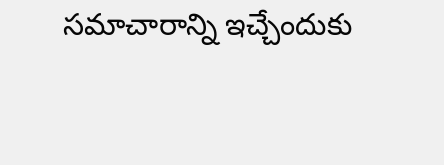సమాచారాన్ని ఇచ్చేందుకు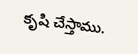కృషి చేస్తాము.